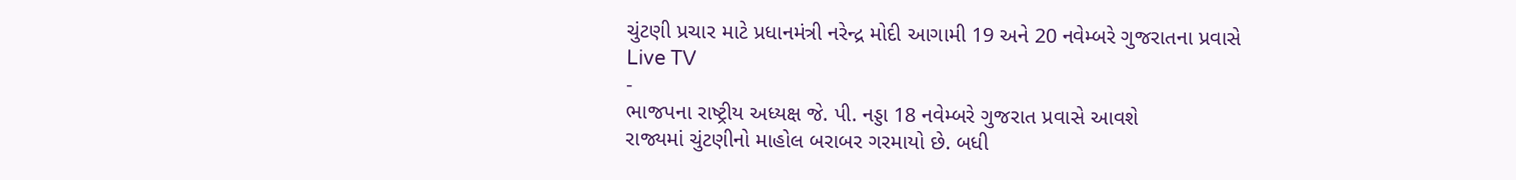ચુંટણી પ્રચાર માટે પ્રધાનમંત્રી નરેન્દ્ર મોદી આગામી 19 અને 20 નવેમ્બરે ગુજરાતના પ્રવાસે
Live TV
-
ભાજપના રાષ્ટ્રીય અધ્યક્ષ જે. પી. નડ્ડા 18 નવેમ્બરે ગુજરાત પ્રવાસે આવશે
રાજ્યમાં ચુંટણીનો માહોલ બરાબર ગરમાયો છે. બધી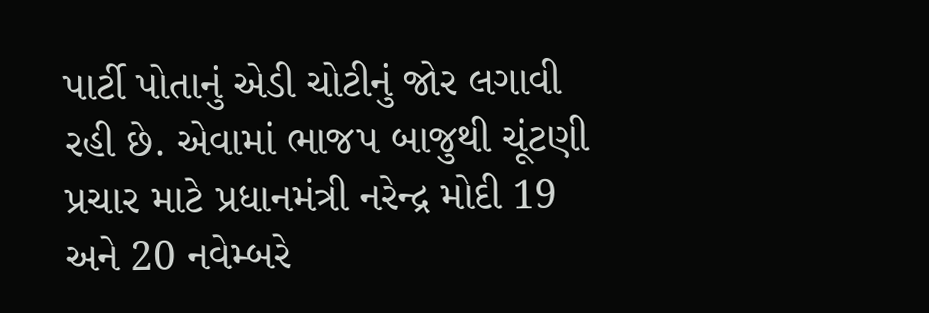પાર્ટી પોતાનું એડી ચોટીનું જોર લગાવી રહી છે. એવામાં ભાજપ બાજુથી ચૂંટણી પ્રચાર માટે પ્રધાનમંત્રી નરેન્દ્ર મોદી 19 અને 20 નવેમ્બરે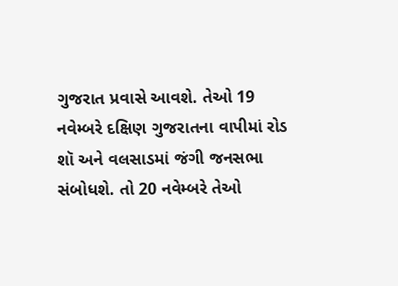ગુજરાત પ્રવાસે આવશે. તેઓ 19 નવેમ્બરે દક્ષિણ ગુજરાતના વાપીમાં રોડ શૉ અને વલસાડમાં જંગી જનસભા સંબોધશે. તો 20 નવેમ્બરે તેઓ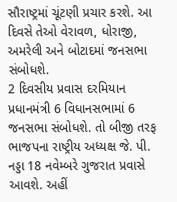સૌરાષ્ટ્રમાં ચૂંટણી પ્રચાર કરશે. આ દિવસે તેઓ વેરાવળ, ધોરાજી, અમરેલી અને બોટાદમાં જનસભા સંબોધશે.
2 દિવસીય પ્રવાસ દરમિયાન પ્રધાનમંત્રી 6 વિધાનસભામાં 6 જનસભા સંબોધશે. તો બીજી તરફ ભાજપના રાષ્ટ્રીય અધ્યક્ષ જે. પી. નડ્ડા 18 નવેમ્બરે ગુજરાત પ્રવાસે આવશે. અહીં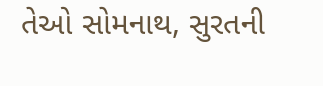તેઓ સોમનાથ, સુરતની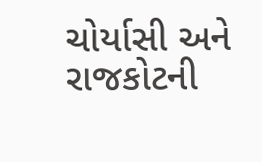ચોર્યાસી અને રાજકોટની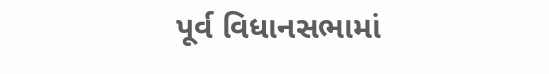પૂર્વ વિધાનસભામાં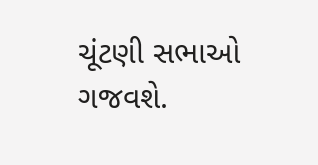ચૂંટણી સભાઓ ગજવશે.